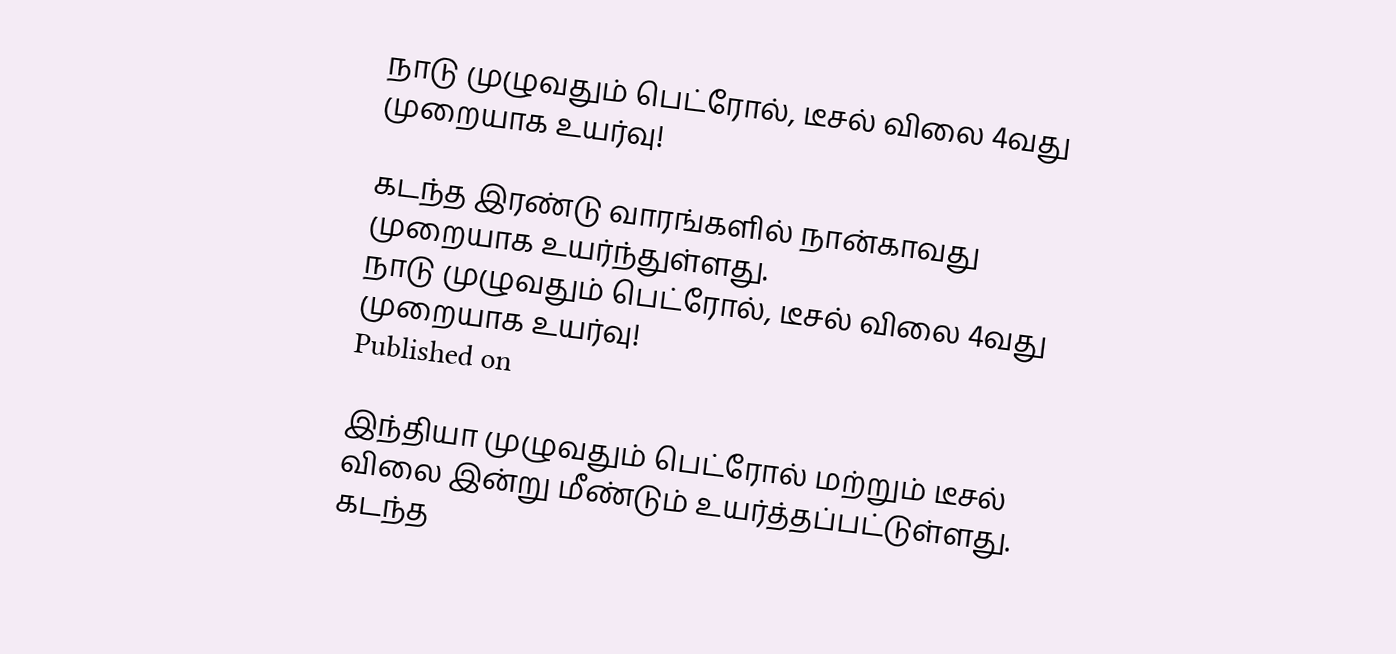நாடு முழுவதும் பெட்ரோல், டீசல் விலை 4வது முறையாக உயர்வு!

கடந்த இரண்டு வாரங்களில் நான்காவது முறையாக உயர்ந்துள்ளது.
நாடு முழுவதும் பெட்ரோல், டீசல் விலை 4வது முறையாக உயர்வு!
Published on

இந்தியா முழுவதும் பெட்ரோல் மற்றும் டீசல் விலை இன்று மீண்டும் உயர்த்தப்பட்டுள்ளது. கடந்த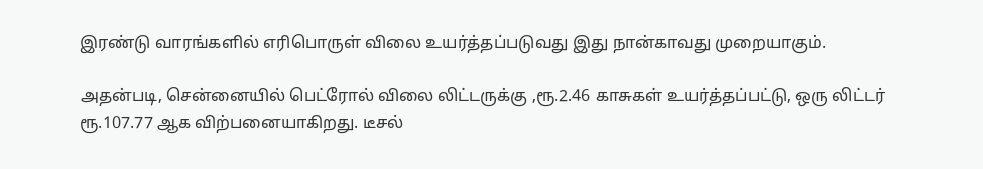இரண்டு வாரங்களில் எரிபொருள் விலை உயர்த்தப்படுவது இது நான்காவது முறையாகும்.

அதன்படி, சென்னையில் பெட்ரோல் விலை லிட்டருக்கு ,ரூ.2.46 காசுகள் உயர்த்தப்பட்டு, ஒரு லிட்டர் ரூ.107.77 ஆக விற்பனையாகிறது. டீசல்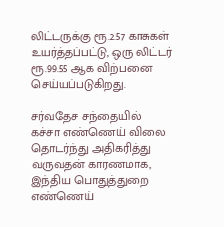லிட்டருக்கு ரூ.2.57 காசுகள் உயர்த்தப்பட்டு, ஒரு லிட்டர் ரூ.99.55 ஆக விற்பனை செய்யப்படுகிறது.

சர்வதேச சந்தையில் கச்சா எண்ணெய் விலை தொடர்ந்து அதிகரித்து வருவதன் காரணமாக, இந்திய பொதுத்துறை எண்ணெய்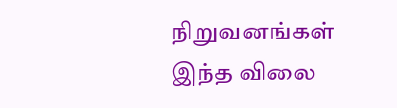நிறுவனங்கள் இந்த விலை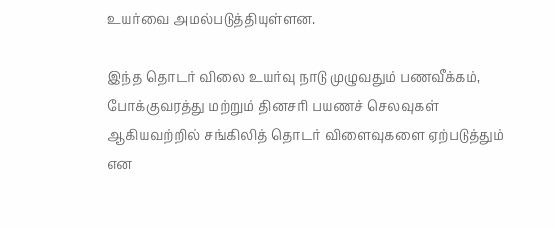உயர்வை அமல்படுத்தியுள்ளன.

இந்த தொடர் விலை உயர்வு நாடு முழுவதும் பணவீக்கம், போக்குவரத்து மற்றும் தினசரி பயணச் செலவுகள் ஆகியவற்றில் சங்கிலித் தொடர் விளைவுகளை ஏற்படுத்தும் என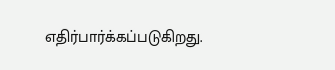எதிர்பார்க்கப்படுகிறது.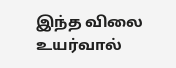இந்த விலை உயர்வால்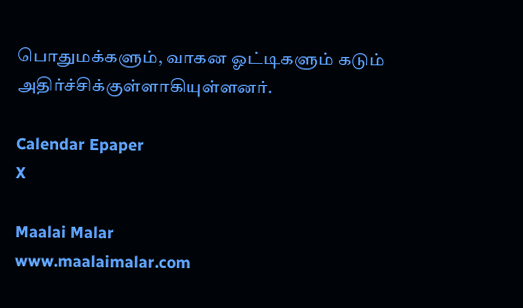பொதுமக்களும், வாகன ஓட்டிகளும் கடும் அதிர்ச்சிக்குள்ளாகியுள்ளனர்.

Calendar Epaper
X

Maalai Malar
www.maalaimalar.com